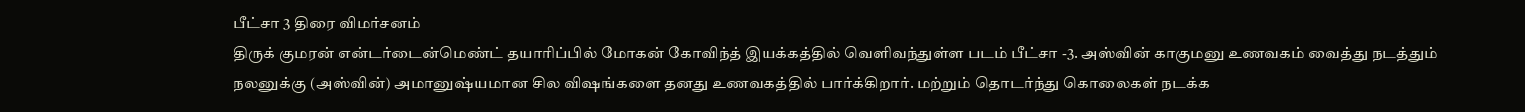பீட்சா 3 திரை விமர்சனம்
திருக் குமரன் என்டர்டைன்மெண்ட் தயாரிப்பில் மோகன் கோவிந்த் இயக்கத்தில் வெளிவந்துள்ள படம் பீட்சா -3. அஸ்வின் காகுமனு உணவகம் வைத்து நடத்தும் நலனுக்கு (அஸ்வின்) அமானுஷ்யமான சில விஷங்களை தனது உணவகத்தில் பார்க்கிறார். மற்றும் தொடர்ந்து கொலைகள் நடக்க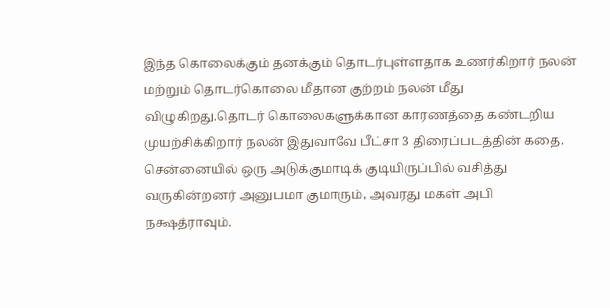இந்த கொலைக்கும் தனக்கும் தொடர்புள்ளதாக உணர்கிறார் நலன் மற்றும் தொடர்கொலை மீதான குற்றம் நலன் மீது விழுகிறது.தொடர் கொலைகளுக்கான காரணத்தை கண்டறிய முயற்சிக்கிறார் நலன் இதுவாவே பீட்சா 3 திரைப்படத்தின் கதை.
சென்னையில் ஒரு அடுக்குமாடிக் குடியிருப்பில் வசித்து வருகின்றனர் அனுபமா குமாரும், அவரது மகள் அபி நக்ஷத்ராவும்.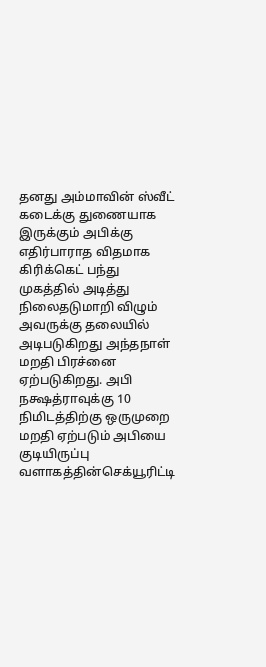தனது அம்மாவின் ஸ்வீட் கடைக்கு துணையாக இருக்கும் அபிக்கு எதிர்பாராத விதமாக கிரிக்கெட் பந்து முகத்தில் அடித்து நிலைதடுமாறி விழும் அவருக்கு தலையில் அடிபடுகிறது அந்தநாள் மறதி பிரச்னை ஏற்படுகிறது. அபி நக்ஷத்ராவுக்கு 10 நிமிடத்திற்கு ஒருமுறை மறதி ஏற்படும் அபியை குடியிருப்பு வளாகத்தின்செக்யூரிட்டி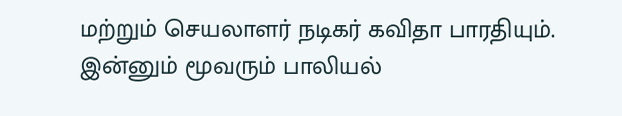மற்றும் செயலாளர் நடிகர் கவிதா பாரதியும். இன்னும் மூவரும் பாலியல்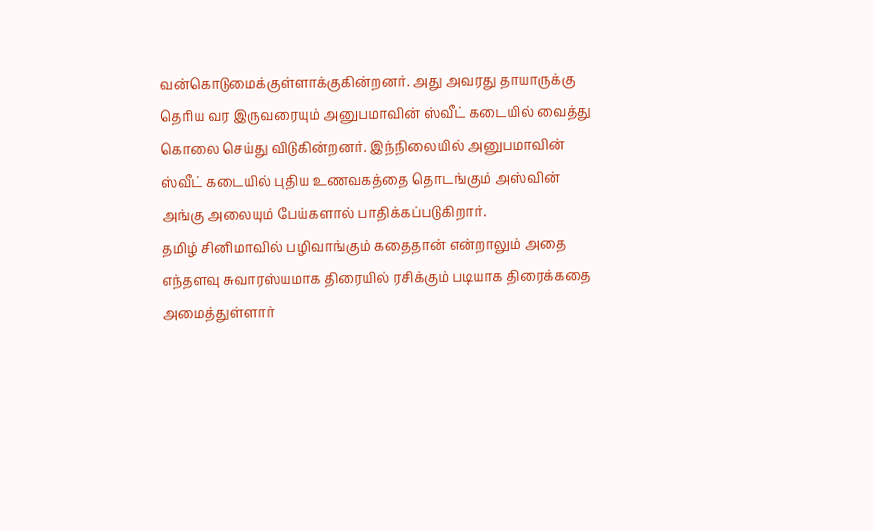வன்கொடுமைக்குள்ளாக்குகின்றனர். அது அவரது தாயாருக்கு தெரிய வர இருவரையும் அனுபமாவின் ஸ்வீட் கடையில் வைத்து கொலை செய்து விடுகின்றனர். இந்நிலையில் அனுபமாவின் ஸ்வீட் கடையில் புதிய உணவகத்தை தொடங்கும் அஸ்வின் அங்கு அலையும் பேய்களால் பாதிக்கப்படுகிறார்.
தமிழ் சினிமாவில் பழிவாங்கும் கதைதான் என்றாலும் அதை எந்தளவு சுவாரஸ்யமாக திரையில் ரசிக்கும் படியாக திரைக்கதை அமைத்துள்ளார்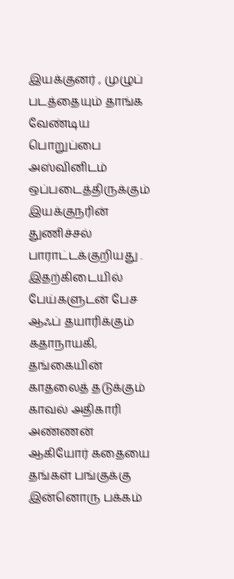இயக்குனர் , முழுப் படத்தையும் தாங்க வேண்டிய பொறுப்பை அஸ்வினிடம் ஒப்படைத்திருக்கும் இயக்குநரின் துணிச்சல் பாராட்டக்குறியது . இதற்கிடையில் பேய்களுடன் பேச ஆஃப் தயாரிக்கும் கதாநாயகி, தங்கையின் காதலைத் தடுக்கும் காவல் அதிகாரி அண்ணன் ஆகியோர் கதையை தங்கள் பங்குக்கு இன்னொரு பக்கம்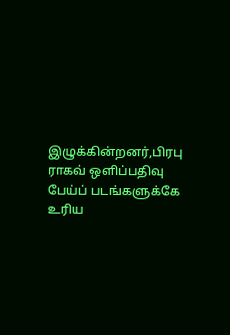இழுக்கின்றனர்,பிரபு ராகவ் ஒளிப்பதிவு பேய்ப் படங்களுக்கே உரிய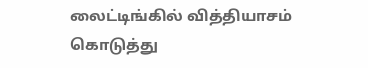லைட்டிங்கில் வித்தியாசம் கொடுத்து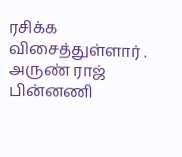ரசிக்க விசைத்துள்ளார் . அருண் ராஜ் பின்னணி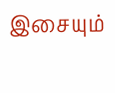இசையும்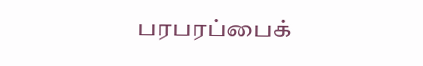பரபரப்பைக்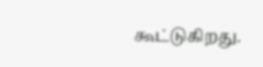கூட்டுகிறது.